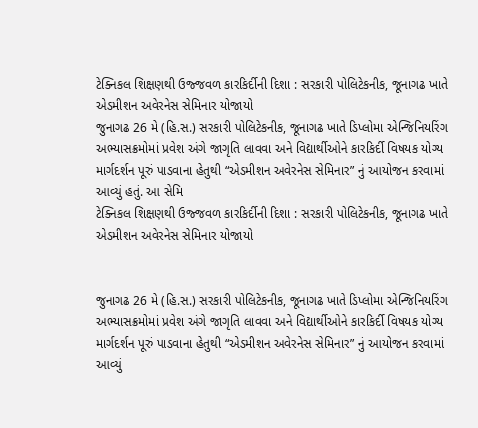ટેક્નિકલ શિક્ષણથી ઉજ્જવળ કારકિર્દીની દિશા : સરકારી પોલિટેકનીક, જૂનાગઢ ખાતે એડમીશન અવેરનેસ સેમિનાર યોજાયો
જુનાગઢ 26 મે (હિ.સ.) સરકારી પોલિટેકનીક, જૂનાગઢ ખાતે ડિપ્લોમા એન્જિનિયરિંગ અભ્યાસક્રમોમાં પ્રવેશ અંગે જાગૃતિ લાવવા અને વિદ્યાર્થીઓને કારકિર્દી વિષયક યોગ્ય માર્ગદર્શન પૂરું પાડવાના હેતુથી “એડમીશન અવેરનેસ સેમિનાર” નું આયોજન કરવામાં આવ્યું હતું. આ સેમિ
ટેક્નિકલ શિક્ષણથી ઉજ્જવળ કારકિર્દીની દિશા : સરકારી પોલિટેકનીક, જૂનાગઢ ખાતે એડમીશન અવેરનેસ સેમિનાર યોજાયો


જુનાગઢ 26 મે (હિ.સ.) સરકારી પોલિટેકનીક, જૂનાગઢ ખાતે ડિપ્લોમા એન્જિનિયરિંગ અભ્યાસક્રમોમાં પ્રવેશ અંગે જાગૃતિ લાવવા અને વિદ્યાર્થીઓને કારકિર્દી વિષયક યોગ્ય માર્ગદર્શન પૂરું પાડવાના હેતુથી “એડમીશન અવેરનેસ સેમિનાર” નું આયોજન કરવામાં આવ્યું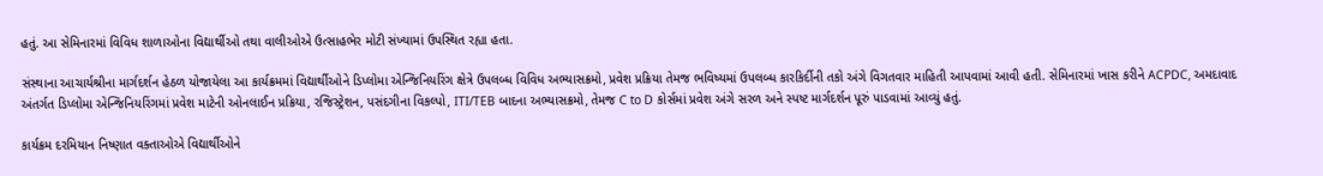હતું. આ સેમિનારમાં વિવિધ શાળાઓના વિદ્યાર્થીઓ તથા વાલીઓએ ઉત્સાહભેર મોટી સંખ્યામાં ઉપસ્થિત રહ્યા હતા.

સંસ્થાના આચાર્યશ્રીના માર્ગદર્શન હેઠળ યોજાયેલા આ કાર્યક્રમમાં વિદ્યાર્થીઓને ડિપ્લોમા એન્જિનિયરિંગ ક્ષેત્રે ઉપલબ્ધ વિવિધ અભ્યાસક્રમો, પ્રવેશ પ્રક્રિયા તેમજ ભવિષ્યમાં ઉપલબ્ધ કારકિર્દીની તકો અંગે વિગતવાર માહિતી આપવામાં આવી હતી. સેમિનારમાં ખાસ કરીને ACPDC, અમદાવાદ અંતર્ગત ડિપ્લોમા એન્જિનિયરિંગમાં પ્રવેશ માટેની ઓનલાઈન પ્રક્રિયા, રજિસ્ટ્રેશન, પસંદગીના વિકલ્પો, ITI/TEB બાદના અભ્યાસક્રમો, તેમજ C to D કોર્સમાં પ્રવેશ અંગે સરળ અને સ્પષ્ટ માર્ગદર્શન પૂરું પાડવામાં આવ્યું હતું.

કાર્યક્રમ દરમિયાન નિષ્ણાત વક્તાઓએ વિદ્યાર્થીઓને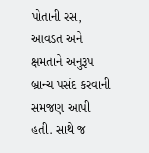પોતાની રસ, આવડત અને ક્ષમતાને અનુરૂપ બ્રાન્ચ પસંદ કરવાની સમજણ આપી હતી. સાથે જ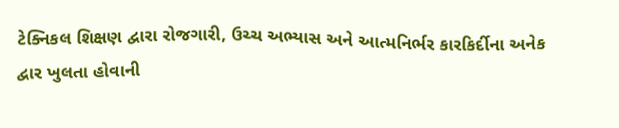ટેક્નિકલ શિક્ષણ દ્વારા રોજગારી, ઉચ્ચ અભ્યાસ અને આત્મનિર્ભર કારકિર્દીના અનેક દ્વાર ખુલતા હોવાની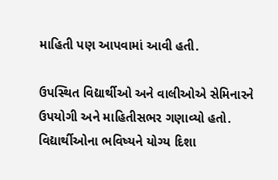માહિતી પણ આપવામાં આવી હતી.

ઉપસ્થિત વિદ્યાર્થીઓ અને વાલીઓએ સેમિનારને ઉપયોગી અને માહિતીસભર ગણાવ્યો હતો. વિદ્યાર્થીઓના ભવિષ્યને યોગ્ય દિશા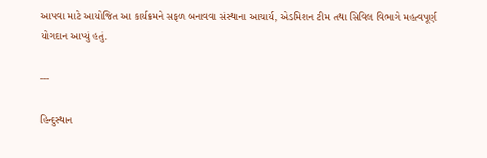આપવા માટે આયોજિત આ કાર્યક્રમને સફળ બનાવવા સંસ્થાના આચાર્ય, એડમિશન ટીમ તથા સિવિલ વિભાગે મહત્વપૂર્ણ યોગદાન આપ્યું હતું.

---

હિન્દુસ્થાન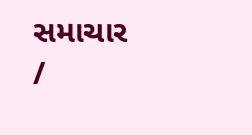સમાચાર /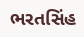ભરતસિંહ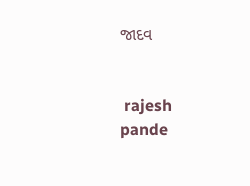જાદવ


 rajesh pande